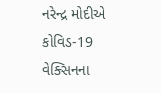નરેન્દ્ર મોદીએ કોવિડ-19 વેક્સિનના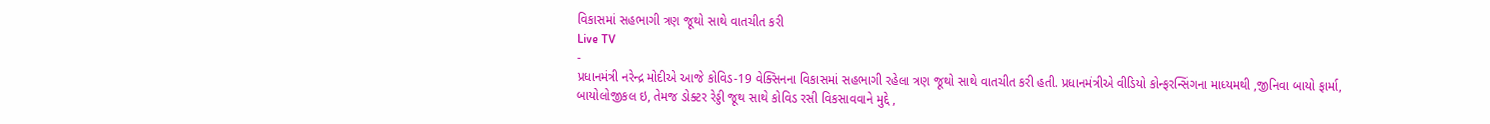વિકાસમાં સહભાગી ત્રણ જૂથો સાથે વાતચીત કરી
Live TV
-
પ્રધાનમંત્રી નરેન્દ્ર મોદીએ આજે કોવિડ-19 વેક્સિનના વિકાસમાં સહભાગી રહેલા ત્રણ જૂથો સાથે વાતચીત કરી હતી. પ્રધાનમંત્રીએ વીડિયો કોન્ફરન્સિંગના માધ્યમથી ,જીનિવા બાયો ફાર્મા, બાયોલોજીકલ ઇ, તેમજ ડોક્ટર રેડ્ડી જૂથ સાથે કોવિડ રસી વિકસાવવાને મુદ્દે ,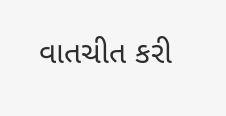વાતચીત કરી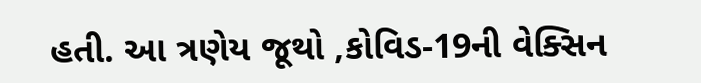હતી. આ ત્રણેય જૂથો ,કોવિડ-19ની વેક્સિન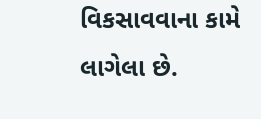વિકસાવવાના કામે લાગેલા છે.